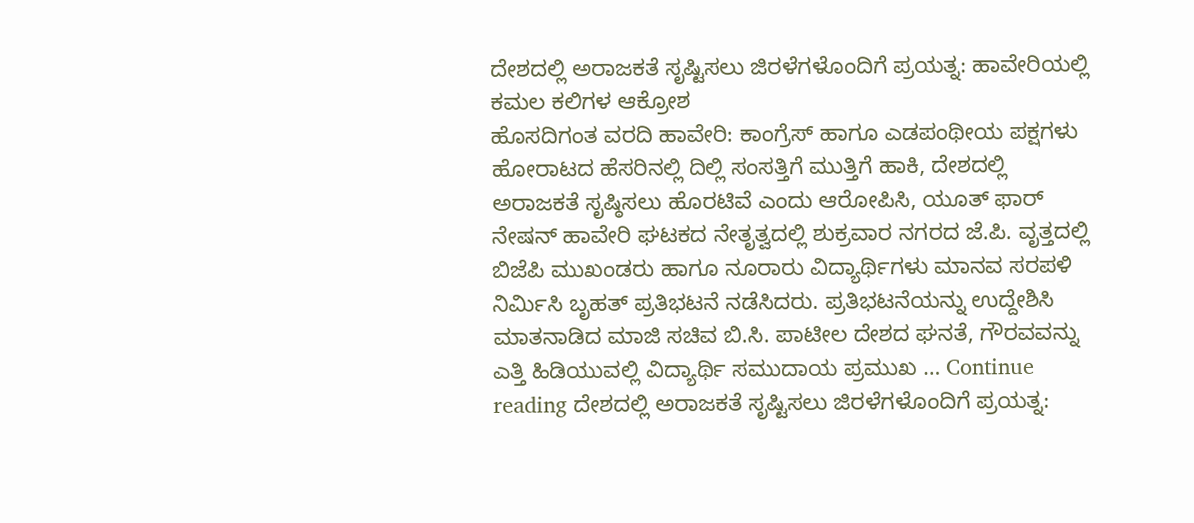ದೇಶದಲ್ಲಿ ಅರಾಜಕತೆ ಸೃಷ್ಟಿಸಲು ಜಿರಳೆಗಳೊಂದಿಗೆ ಪ್ರಯತ್ನ: ಹಾವೇರಿಯಲ್ಲಿ ಕಮಲ ಕಲಿಗಳ ಆಕ್ರೋಶ
ಹೊಸದಿಗಂತ ವರದಿ ಹಾವೇರಿ: ಕಾಂಗ್ರೆಸ್ ಹಾಗೂ ಎಡಪಂಥೀಯ ಪಕ್ಷಗಳು ಹೋರಾಟದ ಹೆಸರಿನಲ್ಲಿ ದಿಲ್ಲಿ ಸಂಸತ್ತಿಗೆ ಮುತ್ತಿಗೆ ಹಾಕಿ, ದೇಶದಲ್ಲಿ ಅರಾಜಕತೆ ಸೃಷ್ಠಿಸಲು ಹೊರಟಿವೆ ಎಂದು ಆರೋಪಿಸಿ, ಯೂತ್ ಫಾರ್ ನೇಷನ್ ಹಾವೇರಿ ಘಟಕದ ನೇತೃತ್ವದಲ್ಲಿ ಶುಕ್ರವಾರ ನಗರದ ಜೆ.ಪಿ. ವೃತ್ತದಲ್ಲಿ ಬಿಜೆಪಿ ಮುಖಂಡರು ಹಾಗೂ ನೂರಾರು ವಿದ್ಯಾರ್ಥಿಗಳು ಮಾನವ ಸರಪಳಿ ನಿರ್ಮಿಸಿ ಬೃಹತ್ ಪ್ರತಿಭಟನೆ ನಡೆಸಿದರು. ಪ್ರತಿಭಟನೆಯನ್ನು ಉದ್ದೇಶಿಸಿ ಮಾತನಾಡಿದ ಮಾಜಿ ಸಚಿವ ಬಿ.ಸಿ. ಪಾಟೀಲ ದೇಶದ ಘನತೆ, ಗೌರವವನ್ನು ಎತ್ತಿ ಹಿಡಿಯುವಲ್ಲಿ ವಿದ್ಯಾರ್ಥಿ ಸಮುದಾಯ ಪ್ರಮುಖ … Continue reading ದೇಶದಲ್ಲಿ ಅರಾಜಕತೆ ಸೃಷ್ಟಿಸಲು ಜಿರಳೆಗಳೊಂದಿಗೆ ಪ್ರಯತ್ನ: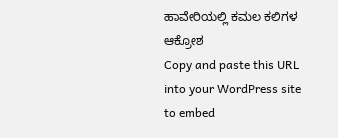ಹಾವೇರಿಯಲ್ಲಿ ಕಮಲ ಕಲಿಗಳ ಆಕ್ರೋಶ
Copy and paste this URL into your WordPress site to embed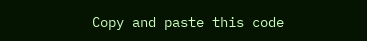Copy and paste this code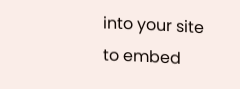into your site to embed